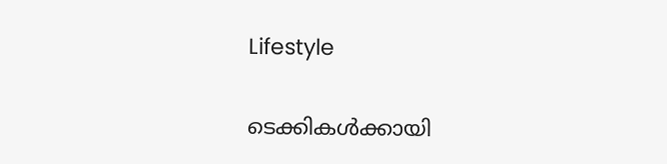Lifestyle

ടെക്കികൾക്കായി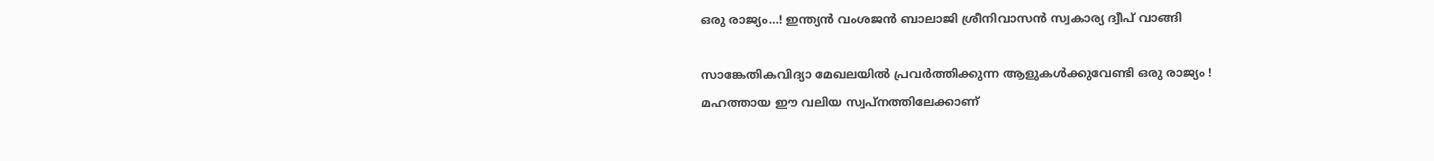ഒരു രാജ്യം…! ഇന്ത്യൻ വംശജന്‍ ബാലാജി ശ്രീനിവാസൻ സ്വകാര്യ ദ്വീപ് വാങ്ങി

സാങ്കേതികവിദ്യാ മേഖലയില്‍ പ്രവര്‍ത്തിക്കുന്ന ആളുകള്‍ക്കുവേണ്ടി ഒരു രാജ്യം ! മഹത്തായ ഈ വലിയ സ്വപ്നത്തിലേക്കാണ്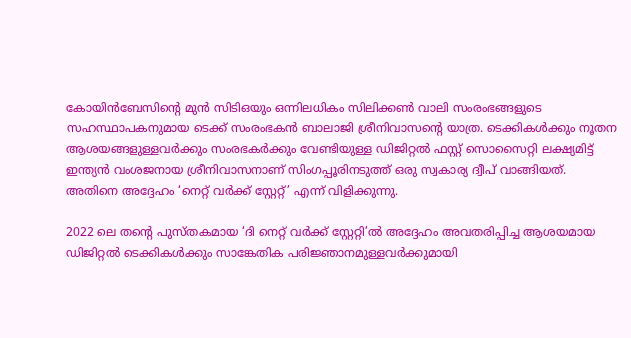കോയിന്‍ബേസിന്റെ മുന്‍ സിടിഒയും ഒന്നിലധികം സിലിക്കണ്‍ വാലി സംരംഭങ്ങളുടെ സഹസ്ഥാപകനുമായ ടെക്ക് സംരംഭകന്‍ ബാലാജി ശ്രീനിവാസന്റെ യാത്ര. ടെക്കികള്‍ക്കും നൂതന ആശയങ്ങളുള്ളവര്‍ക്കും സംരഭകര്‍ക്കും വേണ്ടിയുള്ള ഡിജിറ്റല്‍ ഫസ്റ്റ് സൊസൈറ്റി ലക്ഷ്യമിട്ട് ഇന്ത്യന്‍ വംശജനായ ശ്രീനിവാസനാണ് സിംഗപ്പൂരിനടുത്ത് ഒരു സ്വകാര്യ ദ്വീപ് വാങ്ങിയത്. അതിനെ അദ്ദേഹം ‘നെറ്റ് വര്‍ക്ക് സ്റ്റേറ്റ്’ എന്ന് വിളിക്കുന്നു.

2022 ലെ തന്റെ പുസ്തകമായ ‘ദി നെറ്റ് വര്‍ക്ക് സ്റ്റേറ്റി’ല്‍ അദ്ദേഹം അവതരിപ്പിച്ച ആശയമായ ഡിജിറ്റല്‍ ടെക്കികള്‍ക്കും സാങ്കേതിക പരിജ്ഞാനമുള്ളവര്‍ക്കുമായി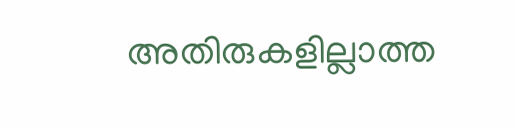അതിരുകളില്ലാത്ത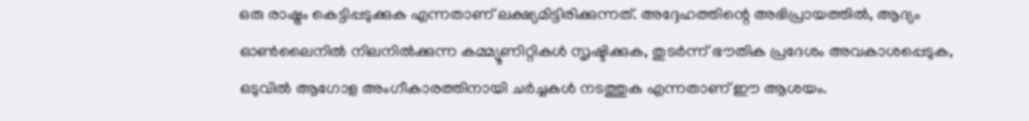ഒരു രാഷ്ട്രം കെട്ടിപ്പടുക്കുക എന്നതാണ് ലക്ഷ്യമിട്ടിരിക്കുന്നത്. അദ്ദേഹത്തിന്റെ അഭിപ്രായത്തില്‍, ആദ്യം ഓണ്‍ലൈനില്‍ നിലനില്‍ക്കുന്ന കമ്മ്യൂണിറ്റികള്‍ സൃഷ്ടിക്കുക, തുടര്‍ന്ന് ഭൗതിക പ്രദേശം അവകാശപ്പെടുക, ഒടുവില്‍ ആഗോള അംഗീകാരത്തിനായി ചര്‍ച്ചകള്‍ നടത്തുക എന്നതാണ് ഈ ആശയം.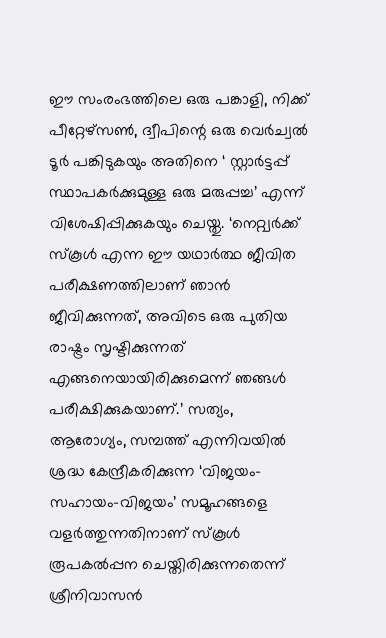ഈ സംരംഭത്തിലെ ഒരു പങ്കാളി, നിക്ക് പീറ്റേഴ്‌സണ്‍, ദ്വീപിന്റെ ഒരു വെര്‍ച്വല്‍ ടൂര്‍ പങ്കിടുകയും അതിനെ ‘ സ്റ്റാര്‍ട്ടപ്പ് സ്ഥാപകര്‍ക്കുമുള്ള ഒരു മരുപ്പച്ച’ എന്ന് വിശേഷിപ്പിക്കുകയും ചെയ്തു. ‘നെറ്റ്വര്‍ക്ക് സ്‌കൂള്‍ എന്ന ഈ യഥാര്‍ത്ഥ ജീവിത പരീക്ഷണത്തിലാണ് ഞാന്‍ ജീവിക്കുന്നത്, അവിടെ ഒരു പുതിയ രാഷ്ട്രം സൃഷ്ടിക്കുന്നത് എങ്ങനെയായിരിക്കുമെന്ന് ഞങ്ങള്‍ പരീക്ഷിക്കുകയാണ്.’ സത്യം, ആരോഗ്യം, സമ്പത്ത് എന്നിവയില്‍ ശ്രദ്ധ കേന്ദ്രീകരിക്കുന്ന ‘വിജയം-സഹായം-വിജയം’ സമൂഹങ്ങളെ വളര്‍ത്തുന്നതിനാണ് സ്‌കൂള്‍ രൂപകല്‍പ്പന ചെയ്തിരിക്കുന്നതെന്ന് ശ്രീനിവാസന്‍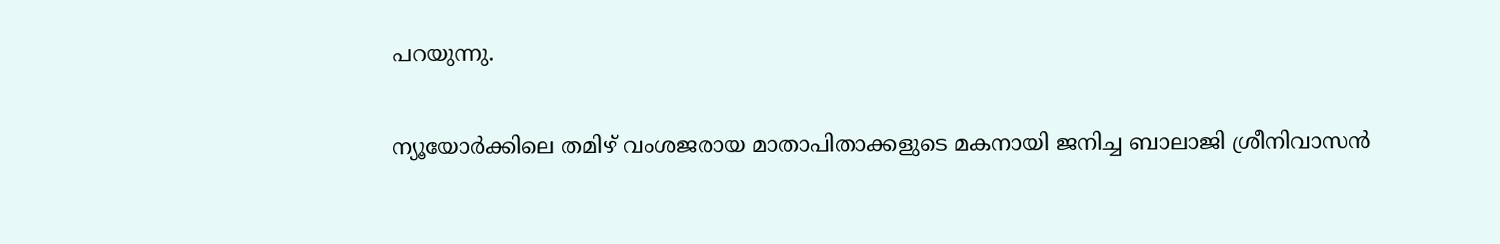പറയുന്നു.

ന്യൂയോര്‍ക്കിലെ തമിഴ് വംശജരായ മാതാപിതാക്കളുടെ മകനായി ജനിച്ച ബാലാജി ശ്രീനിവാസന്‍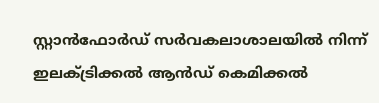സ്റ്റാന്‍ഫോര്‍ഡ് സര്‍വകലാശാലയില്‍ നിന്ന് ഇലക്ട്രിക്കല്‍ ആന്‍ഡ് കെമിക്കല്‍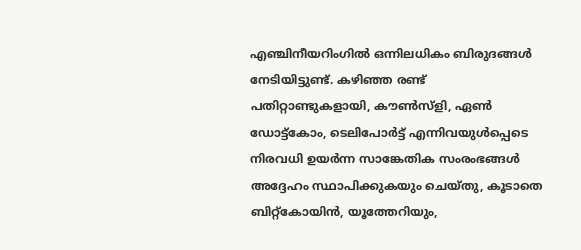എഞ്ചിനീയറിംഗില്‍ ഒന്നിലധികം ബിരുദങ്ങള്‍ നേടിയിട്ടുണ്ട്. കഴിഞ്ഞ രണ്ട് പതിറ്റാണ്ടുകളായി, കൗണ്‍സ്ളി, ഏണ്‍ ഡോട്ട്കോം, ടെലിപോര്‍ട്ട് എന്നിവയുള്‍പ്പെടെ നിരവധി ഉയര്‍ന്ന സാങ്കേതിക സംരംഭങ്ങള്‍ അദ്ദേഹം സ്ഥാപിക്കുകയും ചെയ്തു, കൂടാതെ ബിറ്റ്കോയിന്‍, യൂത്തേറിയും,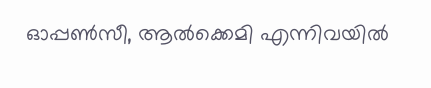ഓപ്പണ്‍സീ, ആല്‍ക്കെമി എന്നിവയില്‍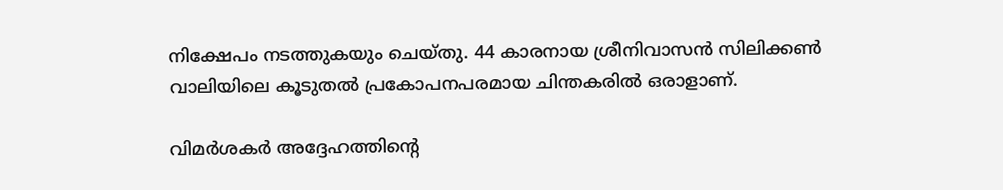നിക്ഷേപം നടത്തുകയും ചെയ്തു. 44 കാരനായ ശ്രീനിവാസന്‍ സിലിക്കണ്‍ വാലിയിലെ കൂടുതല്‍ പ്രകോപനപരമായ ചിന്തകരില്‍ ഒരാളാണ്.

വിമര്‍ശകര്‍ അദ്ദേഹത്തിന്റെ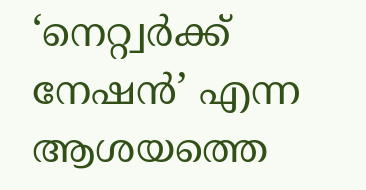‘നെറ്റ്വര്‍ക്ക് നേഷന്‍’ എന്ന ആശയത്തെ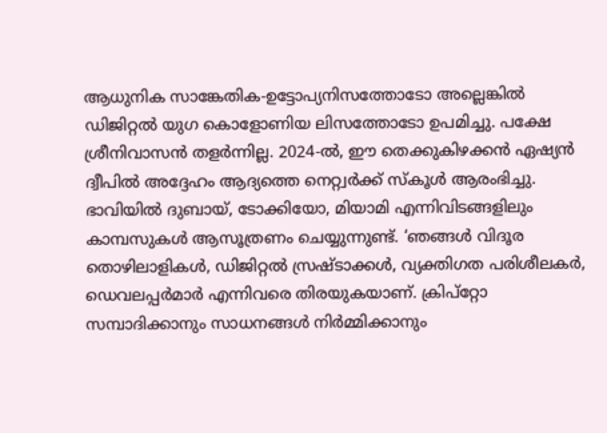ആധുനിക സാങ്കേതിക-ഉട്ടോപ്യനിസത്തോടോ അല്ലെങ്കില്‍ ഡിജിറ്റല്‍ യുഗ കൊളോണിയ ലിസത്തോടോ ഉപമിച്ചു. പക്ഷേ ശ്രീനിവാസന്‍ തളര്‍ന്നില്ല. 2024-ല്‍, ഈ തെക്കുകിഴക്കന്‍ ഏഷ്യന്‍ ദ്വീപില്‍ അദ്ദേഹം ആദ്യത്തെ നെറ്റ്വര്‍ക്ക് സ്‌കൂള്‍ ആരംഭിച്ചു. ഭാവിയില്‍ ദുബായ്, ടോക്കിയോ, മിയാമി എന്നിവിടങ്ങളിലും കാമ്പസുകള്‍ ആസൂത്രണം ചെയ്യുന്നുണ്ട്. ‘ഞങ്ങള്‍ വിദൂര തൊഴിലാളികള്‍, ഡിജിറ്റല്‍ സ്രഷ്ടാക്കള്‍, വ്യക്തിഗത പരിശീലകര്‍, ഡെവലപ്പര്‍മാര്‍ എന്നിവരെ തിരയുകയാണ്. ക്രിപ്‌റ്റോ സമ്പാദിക്കാനും സാധനങ്ങള്‍ നിര്‍മ്മിക്കാനും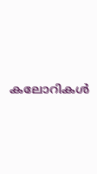കലോറികള്‍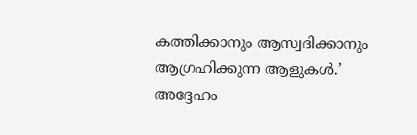കത്തിക്കാനും ആസ്വദിക്കാനും ആഗ്രഹിക്കുന്ന ആളുകള്‍.’ അദ്ദേഹം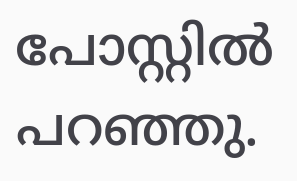പോസ്റ്റില്‍ പറഞ്ഞു.